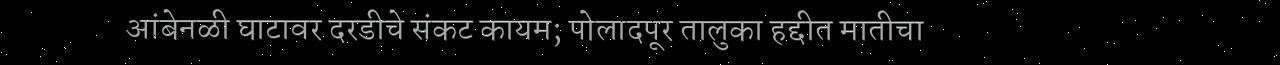आंबेनळी घाटावर दरडीचे संकट कायम; पोलादपूर तालुका हद्दीत मातीचा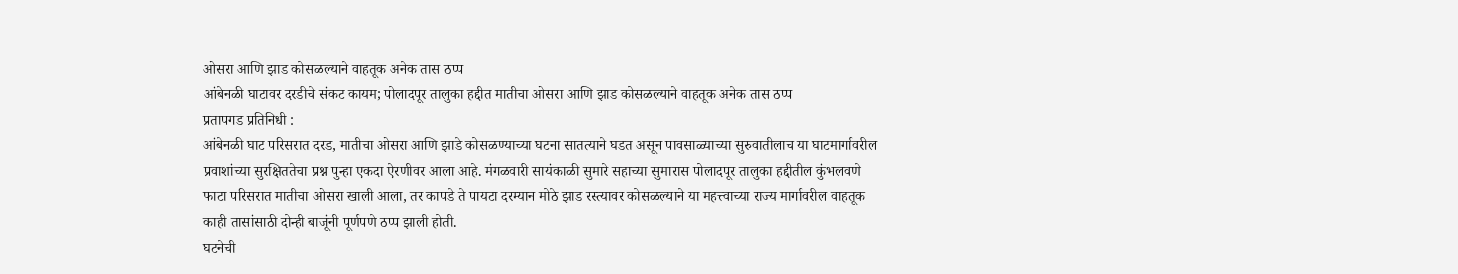ओसरा आणि झाड कोसळल्याने वाहतूक अनेक तास ठप्प
आंबेनळी घाटावर दरडीचे संकट कायम; पोलादपूर तालुका हद्दीत मातीचा ओसरा आणि झाड कोसळल्याने वाहतूक अनेक तास ठप्प
प्रतापगड प्रतिनिधी :
आंबेनळी घाट परिसरात दरड, मातीचा ओसरा आणि झाडे कोसळण्याच्या घटना सातत्याने घडत असून पावसाळ्याच्या सुरुवातीलाच या घाटमार्गावरील प्रवाशांच्या सुरक्षिततेचा प्रश्न पुन्हा एकदा ऐरणीवर आला आहे. मंगळवारी सायंकाळी सुमारे सहाच्या सुमारास पोलादपूर तालुका हद्दीतील कुंभलवणे फाटा परिसरात मातीचा ओसरा खाली आला, तर कापडे ते पायटा दरम्यान मोठे झाड रस्त्यावर कोसळल्याने या महत्त्वाच्या राज्य मार्गावरील वाहतूक काही तासांसाठी दोन्ही बाजूंनी पूर्णपणे ठप्प झाली होती.
घटनेची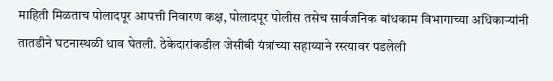माहिती मिळताच पोलादपूर आपत्ती निवारण कक्ष, पोलादपूर पोलीस तसेच सार्वजनिक बांधकाम विभागाच्या अधिकाऱ्यांनी तातडीने घटनास्थळी धाव घेतली. ठेकेदारांकडील जेसीबी यंत्रांच्या सहाय्याने रस्त्यावर पडलेली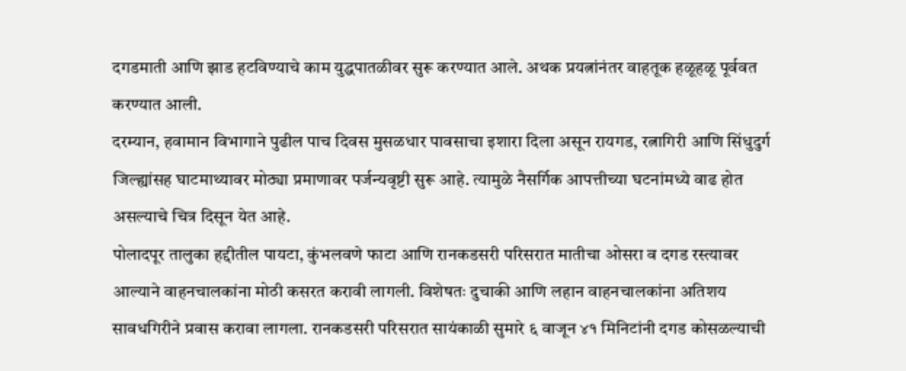दगडमाती आणि झाड हटविण्याचे काम युद्धपातळीवर सुरू करण्यात आले. अथक प्रयत्नांनंतर वाहतूक हळूहळू पूर्ववत करण्यात आली.
दरम्यान, हवामान विभागाने पुढील पाच दिवस मुसळधार पावसाचा इशारा दिला असून रायगड, रत्नागिरी आणि सिंधुदुर्ग जिल्ह्यांसह घाटमाथ्यावर मोठ्या प्रमाणावर पर्जन्यवृष्टी सुरू आहे. त्यामुळे नैसर्गिक आपत्तीच्या घटनांमध्ये वाढ होत असल्याचे चित्र दिसून येत आहे.
पोलादपूर तालुका हद्दीतील पायटा, कुंभलवणे फाटा आणि रानकडसरी परिसरात मातीचा ओसरा व दगड रस्त्यावर आल्याने वाहनचालकांना मोठी कसरत करावी लागली. विशेषतः दुचाकी आणि लहान वाहनचालकांना अतिशय सावधगिरीने प्रवास करावा लागला. रानकडसरी परिसरात सायंकाळी सुमारे ६ वाजून ४१ मिनिटांनी दगड कोसळल्याची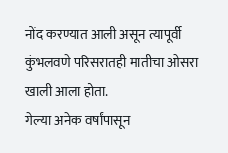नोंद करण्यात आली असून त्यापूर्वी कुंभलवणे परिसरातही मातीचा ओसरा खाली आला होता.
गेल्या अनेक वर्षांपासून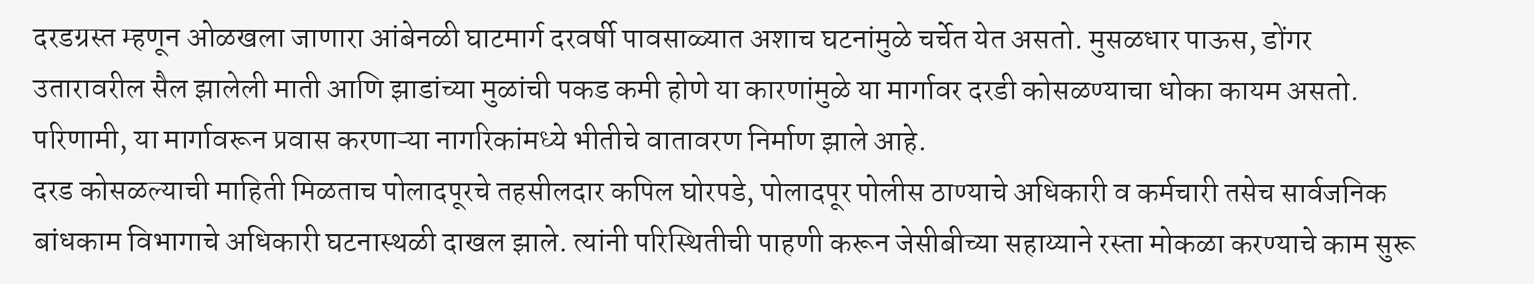दरडग्रस्त म्हणून ओळखला जाणारा आंबेनळी घाटमार्ग दरवर्षी पावसाळ्यात अशाच घटनांमुळे चर्चेत येत असतो. मुसळधार पाऊस, डोंगर उतारावरील सैल झालेली माती आणि झाडांच्या मुळांची पकड कमी होणे या कारणांमुळे या मार्गावर दरडी कोसळण्याचा धोका कायम असतो. परिणामी, या मार्गावरून प्रवास करणाऱ्या नागरिकांमध्ये भीतीचे वातावरण निर्माण झाले आहे.
दरड कोसळल्याची माहिती मिळताच पोलादपूरचे तहसीलदार कपिल घोरपडे, पोलादपूर पोलीस ठाण्याचे अधिकारी व कर्मचारी तसेच सार्वजनिक बांधकाम विभागाचे अधिकारी घटनास्थळी दाखल झाले. त्यांनी परिस्थितीची पाहणी करून जेसीबीच्या सहाय्याने रस्ता मोकळा करण्याचे काम सुरू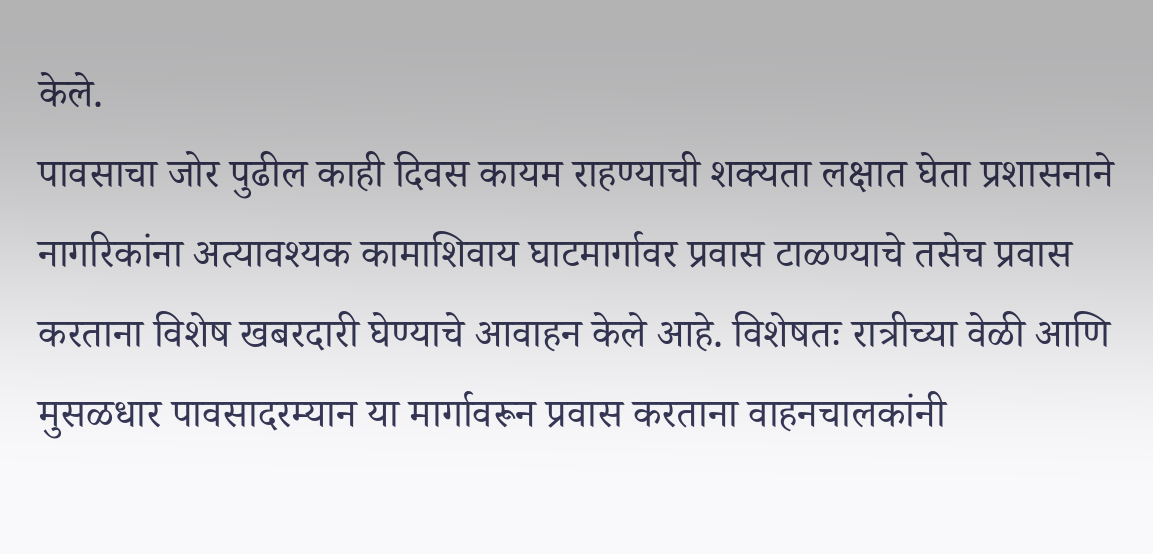केले.
पावसाचा जोर पुढील काही दिवस कायम राहण्याची शक्यता लक्षात घेता प्रशासनाने नागरिकांना अत्यावश्यक कामाशिवाय घाटमार्गावर प्रवास टाळण्याचे तसेच प्रवास करताना विशेष खबरदारी घेण्याचे आवाहन केले आहे. विशेषतः रात्रीच्या वेळी आणि मुसळधार पावसादरम्यान या मार्गावरून प्रवास करताना वाहनचालकांनी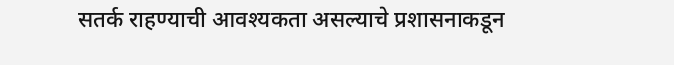सतर्क राहण्याची आवश्यकता असल्याचे प्रशासनाकडून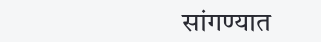सांगण्यात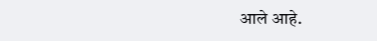आले आहे.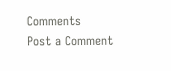Comments
Post a Comment